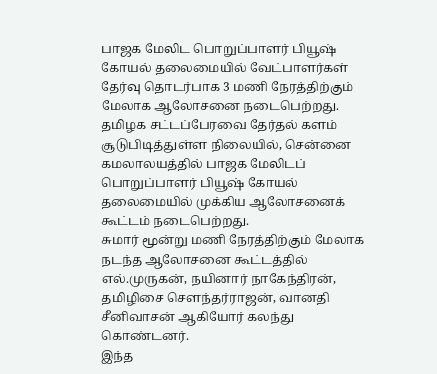பாஜக மேலிட பொறுப்பாளர் பியூஷ் கோயல் தலைமையில் வேட்பாளர்கள் தேர்வு தொடர்பாக 3 மணி நேரத்திற்கும் மேலாக ஆலோசனை நடைபெற்றது.
தமிழக சட்டப்பேரவை தேர்தல் களம் சூடுபிடித்துள்ள நிலையில், சென்னை கமலாலயத்தில் பாஜக மேலிடப் பொறுப்பாளர் பியூஷ் கோயல் தலைமையில் முக்கிய ஆலோசனைக் கூட்டம் நடைபெற்றது.
சுமார் மூன்று மணி நேரத்திற்கும் மேலாக நடந்த ஆலோசனை கூட்டத்தில் எல்.முருகன், நயினார் நாகேந்திரன், தமிழிசை சௌந்தர்ராஜன், வானதி சீனிவாசன் ஆகியோர் கலந்து கொண்டனர்.
இந்த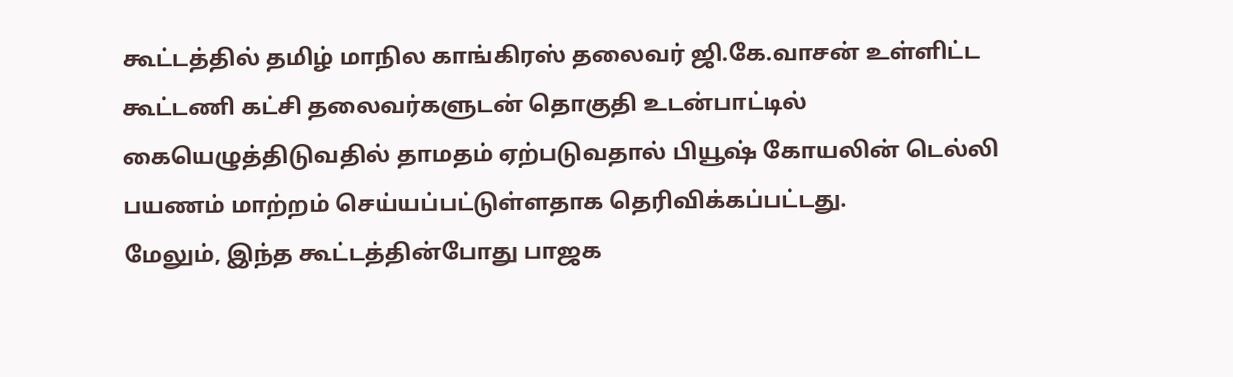கூட்டத்தில் தமிழ் மாநில காங்கிரஸ் தலைவர் ஜி.கே.வாசன் உள்ளிட்ட கூட்டணி கட்சி தலைவர்களுடன் தொகுதி உடன்பாட்டில் கையெழுத்திடுவதில் தாமதம் ஏற்படுவதால் பியூஷ் கோயலின் டெல்லி பயணம் மாற்றம் செய்யப்பட்டுள்ளதாக தெரிவிக்கப்பட்டது.
மேலும், இந்த கூட்டத்தின்போது பாஜக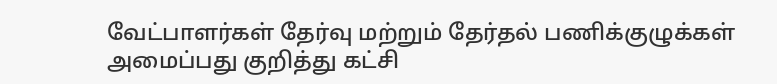வேட்பாளர்கள் தேர்வு மற்றும் தேர்தல் பணிக்குழுக்கள் அமைப்பது குறித்து கட்சி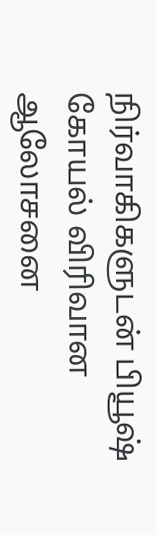நிர்வாகிகளுடன் பியூஷ் கோயல் விரிவான ஆலோசனை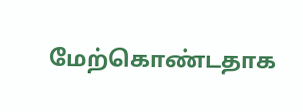மேற்கொண்டதாக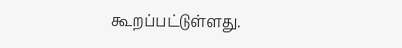கூறப்பட்டுள்ளது.